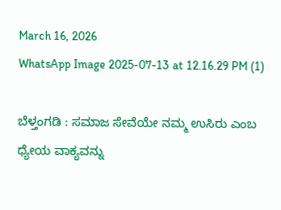March 16, 2026
WhatsApp Image 2025-07-13 at 12.16.29 PM (1)

ಬೆಳ್ತಂಗಡಿ : ಸಮಾಜ ಸೇವೆಯೇ ನಮ್ಮ ಉಸಿರು ಎಂಬ ಧ್ಯೇಯ ವಾಕ್ಯವನ್ನು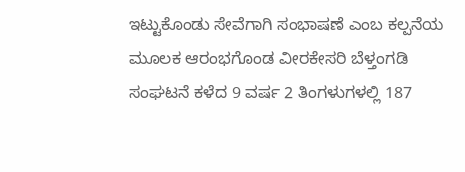ಇಟ್ಟುಕೊಂಡು ಸೇವೆಗಾಗಿ ಸಂಭಾಷಣೆ ಎಂಬ ಕಲ್ಪನೆಯ ಮೂಲಕ ಆರಂಭಗೊಂಡ ವೀರಕೇಸರಿ ಬೆಳ್ತಂಗಡಿ ಸಂಘಟನೆ ಕಳೆದ 9 ವರ್ಷ 2 ತಿಂಗಳುಗಳಲ್ಲಿ 187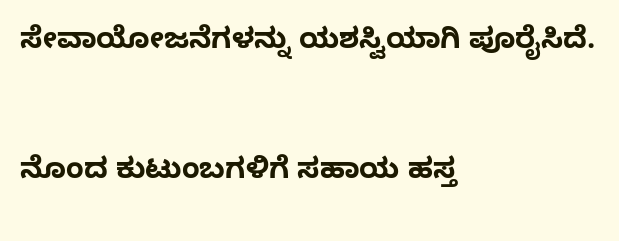ಸೇವಾಯೋಜನೆಗಳನ್ನು ಯಶಸ್ವಿಯಾಗಿ ಪೂರೈಸಿದೆ.

ನೊಂದ ಕುಟುಂಬಗಳಿಗೆ ಸಹಾಯ ಹಸ್ತ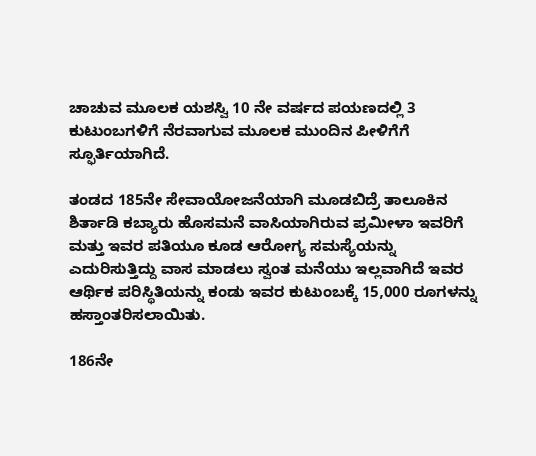ಚಾಚುವ ಮೂಲಕ ಯಶಸ್ವಿ 10 ನೇ ವರ್ಷದ ಪಯಣದಲ್ಲಿ 3 ಕುಟುಂಬಗಳಿಗೆ ನೆರವಾಗುವ ಮೂಲಕ ಮುಂದಿನ ಪೀಳಿಗೆಗೆ ಸ್ಫೂರ್ತಿಯಾಗಿದೆ.

ತಂಡದ 185ನೇ ಸೇವಾಯೋಜ‌ನೆಯಾಗಿ ಮೂಡಬಿದ್ರೆ ತಾಲೂಕಿನ ಶಿರ್ತಾಡಿ ಕಬ್ಯಾರು ಹೊಸಮನೆ ವಾಸಿಯಾಗಿರುವ ಪ್ರಮೀಳಾ ಇವರಿಗೆ ಮತ್ತು ಇವರ ಪತಿಯೂ ಕೂಡ ಆರೋಗ್ಯ ಸಮಸ್ಯೆಯನ್ನು ಎದುರಿಸುತ್ತಿದ್ದು ವಾಸ ಮಾಡಲು ಸ್ವಂತ ಮನೆಯು ಇಲ್ಲವಾಗಿದೆ ಇವರ ಆರ್ಥಿಕ ಪರಿಸ್ಥಿತಿಯನ್ನು ಕಂಡು ಇವರ ಕುಟುಂಬಕ್ಕೆ 15,000 ರೂಗಳನ್ನು ಹಸ್ತಾಂತರಿಸಲಾಯಿತು.

186ನೇ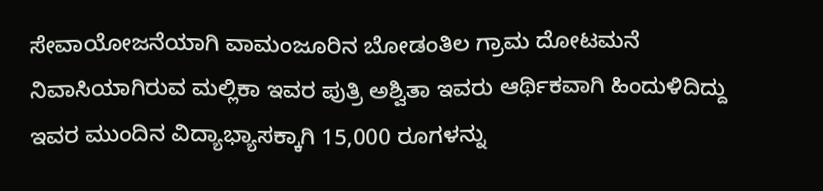ಸೇವಾಯೋಜನೆ‌ಯಾಗಿ ವಾಮಂಜೂರಿನ ಬೋಡಂತಿಲ ಗ್ರಾಮ ದೋಟಮನೆ ನಿವಾಸಿಯಾಗಿರುವ ಮಲ್ಲಿಕಾ ಇವರ ಪುತ್ರಿ ಅಶ್ವಿತಾ ಇವರು ಆರ್ಥಿಕವಾಗಿ ಹಿಂದುಳಿದಿದ್ದು ಇವರ ಮುಂದಿನ ವಿದ್ಯಾಭ್ಯಾಸಕ್ಕಾಗಿ 15,000 ರೂಗಳನ್ನು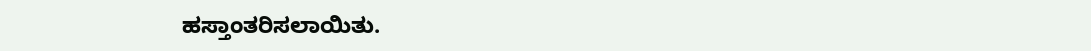ಹಸ್ತಾಂತರಿಸಲಾಯಿತು.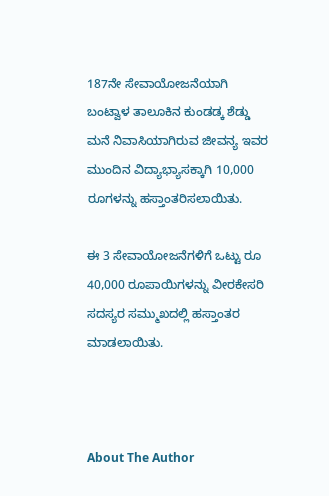187ನೇ ಸೇವಾಯೋಜನೆ‌ಯಾಗಿ ಬಂಟ್ವಾಳ ತಾಲೂಕಿನ ಕುಂಡಡ್ಕ ಶೆಡ್ಡು ಮನೆ ನಿವಾಸಿಯಾಗಿರುವ ಜೀವನ್ಯ ಇವರ ಮುಂದಿನ ವಿದ್ಯಾಭ್ಯಾಸಕ್ಕಾಗಿ 10,000 ರೂಗಳನ್ನು ಹಸ್ತಾಂತರಿಸಲಾಯಿತು.

ಈ 3 ಸೇವಾಯೋಜನೆಗಳಿಗೆ ಒಟ್ಟು ರೂ 40,000 ರೂಪಾಯಿಗಳನ್ನು ವೀರಕೇಸರಿ ಸದಸ್ಯರ ಸಮ್ಮುಖದಲ್ಲಿ ಹಸ್ತಾಂತರ ಮಾಡಲಾಯಿತು.



About The Author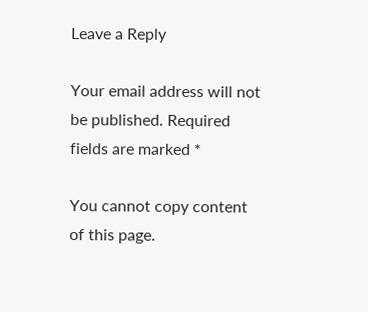Leave a Reply

Your email address will not be published. Required fields are marked *

You cannot copy content of this page.